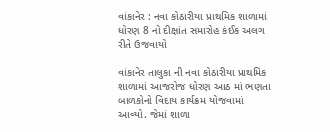વાંકાનેર : નવા કોઠારીયા પ્રાથમિક શાળામાં ધોરણ 8 નો દીક્ષાંત સમારોહ કંઈક અલગ રીતે ઉજવાયો

વાંકાનેર તાલુકા ની નવા કોઠારીયા પ્રાથમિક શાળામાં આજરોજ ધોરણ આઠ માં ભણતા બાળકોનો વિદાય કાર્યક્રમ યોજવામાં આવ્યો. જેમાં શાળા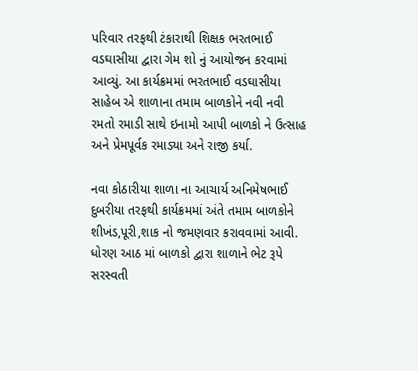પરિવાર તરફથી ટંકારાથી શિક્ષક ભરતભાઈ વડઘાસીયા દ્વારા ગેમ શો નું આયોજન કરવામાં આવ્યું. આ કાર્યક્રમમાં ભરતભાઈ વડઘાસીયા સાહેબ એ શાળાના તમામ બાળકોને નવી નવી રમતો રમાડી સાથે ઇનામો આપી બાળકો ને ઉત્સાહ અને પ્રેમપૂર્વક રમાડ્યા અને રાજી કર્યા.

નવા કોઠારીયા શાળા ના આચાર્ય અનિમેષભાઈ દુબરીયા તરફથી કાર્યક્રમમાં અંતે તમામ બાળકોને શીખંડ,પૂરી,શાક નો જમણવાર કરાવવામાં આવી. ધોરણ આઠ માં બાળકો દ્વારા શાળાને ભેટ રૂપે સરસ્વતી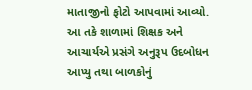માતાજીનો ફોટો આપવામાં આવ્યો. આ તકે શાળામાં શિક્ષક અને આચાર્યએ પ્રસંગે અનુરૂપ ઉદબોધન આપ્યુ તથા બાળકોનું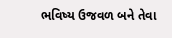ભવિષ્ય ઉજવળ બને તેવા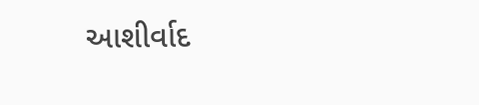આશીર્વાદ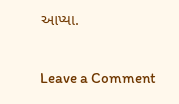આપ્યા.


Leave a Comment